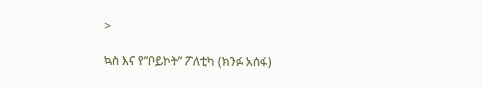>

ኳስ እና የ”ቦይኮት” ፖለቲካ (ክንፉ አሰፋ)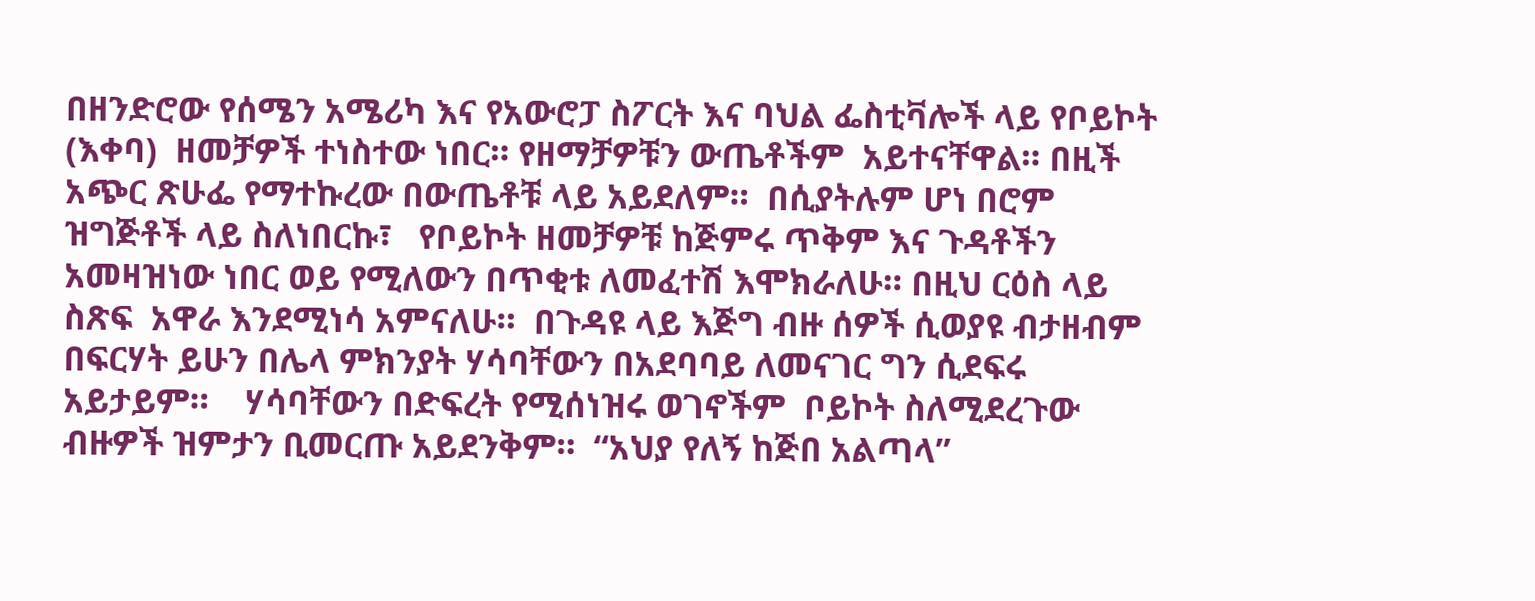በዘንድሮው የሰሜን አሜሪካ እና የአውሮፓ ስፖርት እና ባህል ፌስቲቫሎች ላይ የቦይኮት (እቀባ)  ዘመቻዎች ተነስተው ነበር። የዘማቻዎቹን ውጤቶችም  አይተናቸዋል። በዚች አጭር ጽሁፌ የማተኩረው በውጤቶቹ ላይ አይደለም።  በሲያትሉም ሆነ በሮም ዝግጅቶች ላይ ስለነበርኩ፣   የቦይኮት ዘመቻዎቹ ከጅምሩ ጥቅም እና ጉዳቶችን አመዛዝነው ነበር ወይ የሚለውን በጥቂቱ ለመፈተሽ እሞክራለሁ። በዚህ ርዕስ ላይ ስጽፍ  አዋራ እንደሚነሳ አምናለሁ።  በጉዳዩ ላይ እጅግ ብዙ ሰዎች ሲወያዩ ብታዘብም በፍርሃት ይሁን በሌላ ምክንያት ሃሳባቸውን በአደባባይ ለመናገር ግን ሲደፍሩ አይታይም።    ሃሳባቸውን በድፍረት የሚሰነዝሩ ወገኖችም  ቦይኮት ስለሚደረጉው ብዙዎች ዝምታን ቢመርጡ አይደንቅም።  “አህያ የለኝ ከጅበ አልጣላ”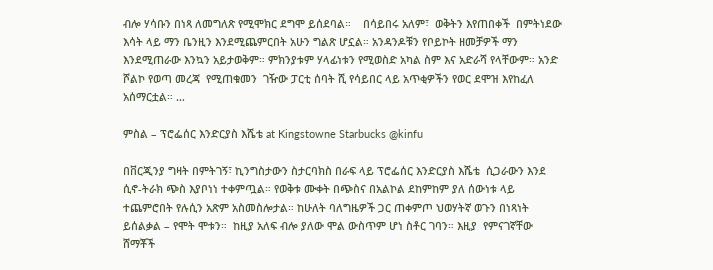ብሎ ሃሳቡን በነጻ ለመግለጽ የሚሞክር ደግሞ ይሰደባል።    በሳይበሩ አለም፣  ወቅትን እየጠበቀች  በምትነደው እሳት ላይ ማን ቤንዚን እንደሚጨምርበት አሁን ግልጽ ሆኗል። አንዳንዶቹን የቦይኮት ዘመቻዎች ማን እንደሚጠራው እንኳን አይታወቅም። ምክንያቱም ሃላፊነቱን የሚወስድ አካል ስም እና አድራሻ የላቸውም። አንድ ሾልኮ የወጣ መረጃ  የሚጠቁመን  ገዥው ፓርቲ ሰባት ሺ የሳይበር ላይ አጥቂዎችን የወር ደሞዝ እየከፈለ አሰማርቷል። …

ምስል – ፕሮፌሰር እንድርያስ እሼቴ at Kingstowne Starbucks @kinfu

በቨርጂንያ ግዛት በምትገኝ፣ ኪንግስታውን ስታርባክስ በራፍ ላይ ፕሮፌሰር እንድርያስ እሼቴ  ሲጋራውን እንደ ሲኖ-ትራክ ጭስ እያቦነነ ተቀምጧል። የወቅቱ ሙቀት በጭስና በአልኮል ደከምከም ያለ ሰውነቱ ላይ ተጨምሮበት የሉሲን አጽም አስመስሎታል። ከሁለት ባለግዜዎች ጋር ጠቀምጦ ህወሃትኛ ወጉን በነጻነት ይሰልቃል – የሞት ሞቱን።  ከዚያ አለፍ ብሎ ያለው ሞል ውስጥም ሆነ ስቶር ገባን። እዚያ  የምናገኛቸው ሸማቾች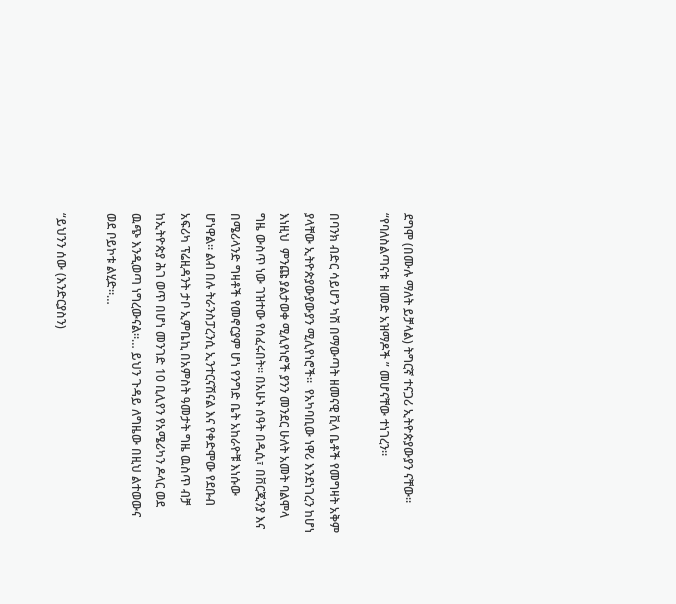ደግሞ (በሙሉ ማለት ይቻላል) ትግርኛ ተናጋሪ ኢትዮጵያውያን ናቸው።  “የባለስልጣናቱ  ዘመድ አዝማዶች ” መሆናቸው ተነገረን።

በባንክ ብድር ሳይሆን ካሽ በማውጣት ዘመናዊ ቪላ ቤቶች የመግዛት አቅም ያላቸው ኢትዮጵያውያውያን ሚሊየነሮች።  የአካባቢው ነዋሪ እንደነገረን ከሆነ እነዚህ  ምንጩ ያልታወቀ ሚሊየነሮች ያንን መንደር ሁለት አመት ባልሞላ ግዜ ውስጥ ነው ገዝተው የሰፈሩበት። በአሁኑ ሰዓት በዲሲ፣ በቨርጂንያ እና በሜሪላንድ ግዛቶች የመኖርያም ሆነ የንግድ ቤት አከራዮቹ እነሱው ሆነዋል። ልብ በሉ ትራንስፓረንሲ ኢንተርናሽናል እና የቀድሞው የደቡብ አፍሪካ ፕሬዚዳንት ታቦ ኢምቤኪ በአምስት ዓመታት ግዜ ዉስጥ ብቻ  ከኢትዮጵያ ሕገ ወጥ በሆነ መንገድ 10 ቢሊየን የአሜሪካን ዶላር ወደ ዉጭ እንዲወጣ ነግረውናል።… ይህን ጉዳይ ለግዜው በዚህ ልተወውና ወደ ቦይኮቱ ልሂድ።…

“ይህንን ሰው (እንድርያስን)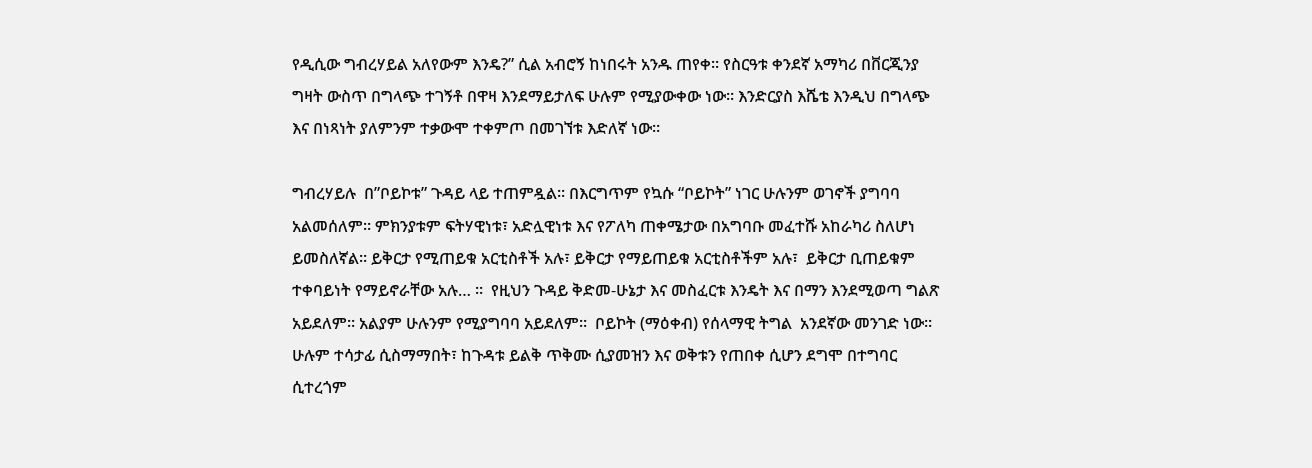የዲሲው ግብረሃይል አለየውም እንዴ?” ሲል አብሮኝ ከነበሩት አንዱ ጠየቀ። የስርዓቱ ቀንደኛ አማካሪ በቨርጂንያ ግዛት ውስጥ በግላጭ ተገኝቶ በዋዛ እንደማይታለፍ ሁሉም የሚያውቀው ነው። እንድርያስ እሼቴ እንዲህ በግላጭ እና በነጻነት ያለምንም ተቃውሞ ተቀምጦ በመገኘቱ እድለኛ ነው።

ግብረሃይሉ  በ”ቦይኮቱ” ጉዳይ ላይ ተጠምዷል። በእርግጥም የኳሱ “ቦይኮት” ነገር ሁሉንም ወገኖች ያግባባ አልመሰለም። ምክንያቱም ፍትሃዊነቱ፣ አድሏዊነቱ እና የፖለካ ጠቀሜታው በአግባቡ መፈተሹ አከራካሪ ስለሆነ ይመስለኛል። ይቅርታ የሚጠይቁ አርቲስቶች አሉ፣ ይቅርታ የማይጠይቁ አርቲስቶችም አሉ፣  ይቅርታ ቢጠይቁም ተቀባይነት የማይኖራቸው አሉ… ።  የዚህን ጉዳይ ቅድመ-ሁኔታ እና መስፈርቱ እንዴት እና በማን እንደሚወጣ ግልጽ አይደለም። አልያም ሁሉንም የሚያግባባ አይደለም።  ቦይኮት (ማዕቀብ) የሰላማዊ ትግል  አንደኛው መንገድ ነው። ሁሉም ተሳታፊ ሲስማማበት፣ ከጉዳቱ ይልቅ ጥቅሙ ሲያመዝን እና ወቅቱን የጠበቀ ሲሆን ደግሞ በተግባር ሲተረጎም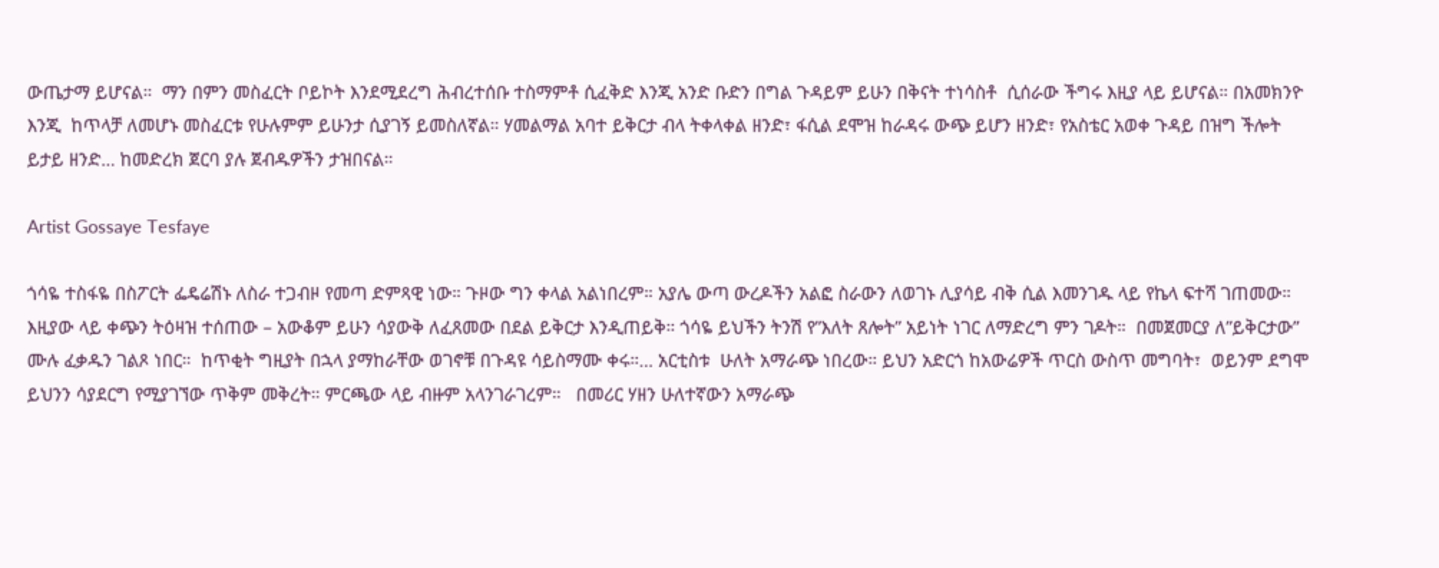ውጤታማ ይሆናል።  ማን በምን መስፈርት ቦይኮት እንደሚደረግ ሕብረተሰቡ ተስማምቶ ሲፈቅድ እንጂ አንድ ቡድን በግል ጉዳይም ይሁን በቅናት ተነሳስቶ  ሲሰራው ችግሩ እዚያ ላይ ይሆናል። በአመክንዮ እንጂ  ከጥላቻ ለመሆኑ መስፈርቱ የሁሉምም ይሁንታ ሲያገኝ ይመስለኛል። ሃመልማል አባተ ይቅርታ ብላ ትቀላቀል ዘንድ፣ ፋሲል ደሞዝ ከራዳሩ ውጭ ይሆን ዘንድ፣ የአስቴር አወቀ ጉዳይ በዝግ ችሎት ይታይ ዘንድ… ከመድረክ ጀርባ ያሉ ጀብዱዎችን ታዝበናል።

Artist Gossaye Tesfaye

ጎሳዬ ተስፋዬ በስፖርት ፌዴሬሽኑ ለስራ ተጋብዞ የመጣ ድምጻዊ ነው። ጉዞው ግን ቀላል አልነበረም። አያሌ ውጣ ውረዶችን አልፎ ስራውን ለወገኑ ሊያሳይ ብቅ ሲል እመንገዱ ላይ የኬላ ፍተሻ ገጠመው። እዚያው ላይ ቀጭን ትዕዛዝ ተሰጠው – አውቆም ይሁን ሳያውቅ ለፈጸመው በደል ይቅርታ እንዲጠይቅ። ጎሳዬ ይህችን ትንሽ የ”እለት ጸሎት” አይነት ነገር ለማድረግ ምን ገዶት።  በመጀመርያ ለ”ይቅርታው” ሙሉ ፈቃዱን ገልጾ ነበር።  ከጥቂት ግዚያት በኋላ ያማከራቸው ወገኖቹ በጉዳዩ ሳይስማሙ ቀሩ።… አርቲስቱ  ሁለት አማራጭ ነበረው። ይህን አድርጎ ከአውሬዎች ጥርስ ውስጥ መግባት፣  ወይንም ደግሞ ይህንን ሳያደርግ የሚያገኘው ጥቅም መቅረት። ምርጫው ላይ ብዙም አላንገራገረም።   በመሪር ሃዘን ሁለተኛውን አማራጭ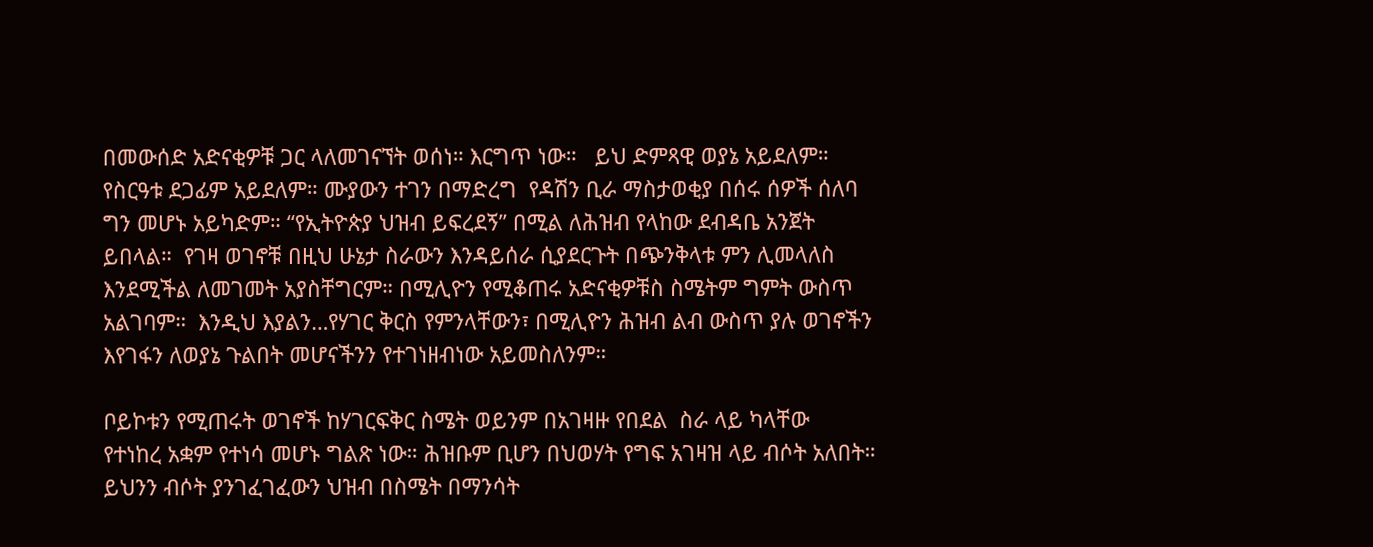በመውሰድ አድናቂዎቹ ጋር ላለመገናኘት ወሰነ። እርግጥ ነው።   ይህ ድምጻዊ ወያኔ አይደለም። የስርዓቱ ደጋፊም አይደለም። ሙያውን ተገን በማድረግ  የዳሽን ቢራ ማስታወቂያ በሰሩ ሰዎች ሰለባ ግን መሆኑ አይካድም። “የኢትዮጵያ ህዝብ ይፍረደኝ” በሚል ለሕዝብ የላከው ደብዳቤ አንጀት ይበላል።  የገዛ ወገኖቹ በዚህ ሁኔታ ስራውን እንዳይሰራ ሲያደርጉት በጭንቅላቱ ምን ሊመላለስ እንደሚችል ለመገመት አያስቸግርም። በሚሊዮን የሚቆጠሩ አድናቂዎቹስ ስሜትም ግምት ውስጥ አልገባም።  እንዲህ እያልን…የሃገር ቅርስ የምንላቸውን፣ በሚሊዮን ሕዝብ ልብ ውስጥ ያሉ ወገኖችን እየገፋን ለወያኔ ጉልበት መሆናችንን የተገነዘብነው አይመስለንም።

ቦይኮቱን የሚጠሩት ወገኖች ከሃገርፍቅር ስሜት ወይንም በአገዛዙ የበደል  ስራ ላይ ካላቸው  የተነከረ አቋም የተነሳ መሆኑ ግልጽ ነው። ሕዝቡም ቢሆን በህወሃት የግፍ አገዛዝ ላይ ብሶት አለበት። ይህንን ብሶት ያንገፈገፈውን ህዝብ በስሜት በማንሳት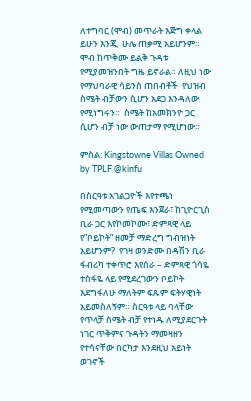ለተግባር (ሞብ) መጥራት እጅግ ቀላል ይሁን እንጂ  ሁሌ ጠቃሚ አይሆንም። ሞብ ከጥቅሙ ይልቅ ጉዳቱ የሚያመዝንበት ግዜ ይኖራል። ለዚህ ነው የማህባራዊ ሳይንስ ጠበብቶች  የህዝብ ስሜት ብቻውን ሲሆን አደጋ እንዳለው የሚነግሩን።  ስሜት ከአመክንዮ ጋር ሲሆን ብቻ ነው ውጠታማ የሚሆነው።

ምስል: Kingstowne Villas Owned by TPLF @kinfu

በስርዓቱ አገልጋዮች እየተጫነ የሚመጣውን የጤፍ እንጀራ፣ ከጊዮርጊስ ቢራ ጋር እየኮመኮሙ፣ ድምጻዊ ላይ የ”ቦይኮት” ዘመቻ ማድረግ ግብዝነት አይሆንም?  የገዛ ወንድሙ በዳሽን ቢራ ፋብሪካ ተቀጥሮ እየሰራ – ድምጻዊ ጎሳዬ ተስፋዬ ላይ የሚደረገውን ቦይኮት እደግፋለሁ ማለትም ፍጹም ፍትሃዊነት አይመስለኝም። ስርዓቱ ላይ ባላቸው የጥላቻ ስሜት ብቻ የተነዱ ለሚያደርጉት ነገር ጥቅምና ጉዳትን ማመዛዘን የተሳናቸው በርካታ እንደዚህ አይነት ወገኖች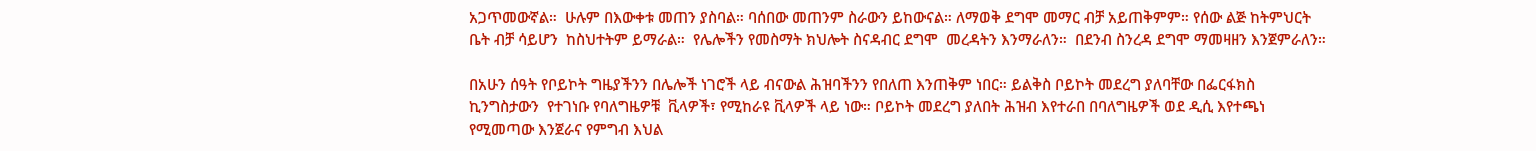አጋጥመውኛል።  ሁሉም በእውቀቱ መጠን ያስባል። ባሰበው መጠንም ስራውን ይከውናል። ለማወቅ ደግሞ መማር ብቻ አይጠቅምም። የሰው ልጅ ከትምህርት ቤት ብቻ ሳይሆን  ከስህተትም ይማራል።  የሌሎችን የመስማት ክህሎት ስናዳብር ደግሞ  መረዳትን እንማራለን።  በደንብ ስንረዳ ደግሞ ማመዛዘን እንጀምራለን።

በአሁን ሰዓት የቦይኮት ግዜያችንን በሌሎች ነገሮች ላይ ብናውል ሕዝባችንን የበለጠ እንጠቅም ነበር። ይልቅስ ቦይኮት መደረግ ያለባቸው በፌርፋክስ ኪንግስታውን  የተገነቡ የባለግዜዎቹ  ቪላዎች፣ የሚከራዩ ቪላዎች ላይ ነው። ቦይኮት መደረግ ያለበት ሕዝብ እየተራበ በባለግዜዎች ወደ ዲሲ እየተጫነ የሚመጣው እንጀራና የምግብ እህል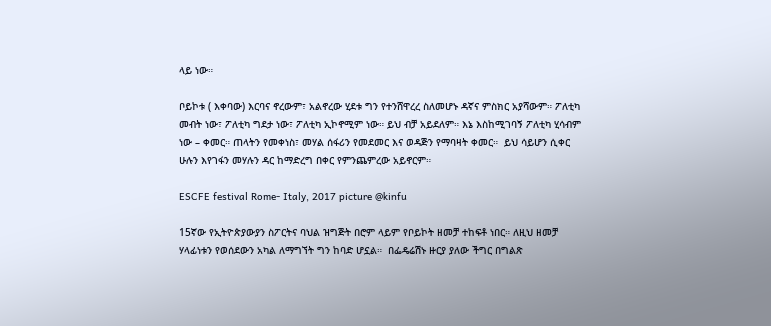ላይ ነው።

ቦይኮቱ ( እቀባው) እርባና ኖረውም፣ አልኖረው ሂደቱ ግን የተንሸዋረረ ስለመሆኑ ዳኛና ምስክር አያሻውም። ፖለቲካ መብት ነው፣ ፖለቲካ ግደታ ነው፣ ፖለቲካ ኢኮኖሚም ነው። ይህ ብቻ አይደለም። እኔ እስከሚገባኝ ፖለቲካ ሂሳብም ነው – ቀመር። ጠላትን የመቀነስ፣ መሃል ሰፋሪን የመደመር እና ወዳጅን የማባዛት ቀመር።  ይህ ሳይሆን ሲቀር ሁሉን እየገፋን መሃሉን ዳር ከማድረግ በቀር የምንጨምረው አይኖርም።

ESCFE festival Rome- Italy, 2017 picture @kinfu

15ኛው የኢትዮጵያውያን ስፖርትና ባህል ዝግጅት በሮም ላይም የቦይኮት ዘመቻ ተከፍቶ ነበር። ለዚህ ዘመቻ ሃላፊነቱን የወሰደውን አካል ለማግኘት ግን ከባድ ሆኗል።  በፌዴሬሽኑ ዙርያ ያለው ችግር በግልጽ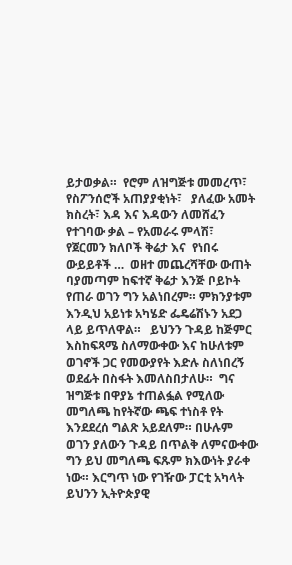ይታወቃል።  የሮም ለዝግጅቱ መመረጥ፣ የስፖንሰሮች አጠያያቂነት፣   ያለፈው አመት ክስረት፣ እዳ እና እዳውን ለመሸፈን የተገባው ቃል – የአመራሩ ምላሽ፣   የጀርመን ክለቦች ቅሬታ እና  የነበሩ ውይይቶች …  ወዘተ መጨረሻቸው ውጠት ባያመጣም ከፍተኛ ቅሬታ እንጅ ቦይኮት የጠራ ወገን ግን አልነበረም። ምክንያቱም እንዲህ አይነቱ አካሄድ ፌዴሬሽኑን አደጋ ላይ ይጥለዋል።   ይህንን ጉዳይ ከጅምር እስከፍጻሜ ስለማውቀው እና ከሁለቱም ወገኖች ጋር የመውያየት እድሉ ስለነበረኝ ወደፊት በስፋት እመለስበታለሁ።  ግና ዝግጅቱ በዋያኔ ተጠልፏል የሚለው መግለጫ ከየትኛው ጫፍ ተነስቶ የት እንደደረሰ ግልጽ አይደለም። በሁሉም ወገን ያለውን ጉዳይ በጥልቅ ለምናውቀው ግን ይህ መግለጫ ፍጹም ክእውነት ያራቀ ነው። እርግጥ ነው የገዥው ፓርቲ አካላት ይህንን ኢትዮጵያዊ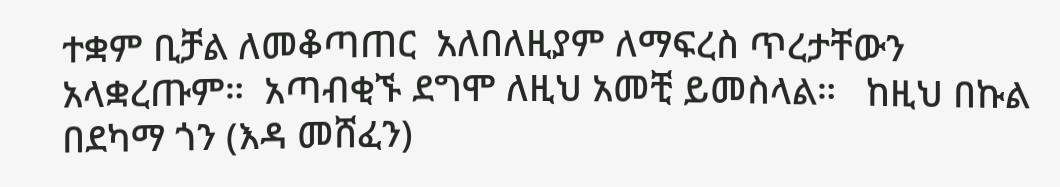ተቋም ቢቻል ለመቆጣጠር  አለበለዚያም ለማፍረስ ጥረታቸውን አላቋረጡም።  አጣብቂኙ ደግሞ ለዚህ አመቺ ይመስላል።   ከዚህ በኩል በደካማ ጎን (እዳ መሸፈን)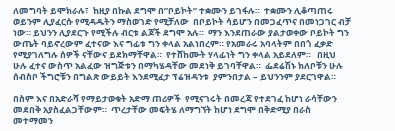ለመግባት ይሞክራሉ፣  ከዚያ በኩል ደግሞ በ”ቦይኮት” ተቋሙን ይገፋሉ።  ተቋሙን ሊቆጣጠሩ ወይንም ሊያፈርሱ የሚዳዱትን ማስወገድ የሚቻለው  በቦይኮት ሳይሆን በመጋፈጥና በመነጋገር ብቻ ነው። ይህንን ሊያደርጉ የሚችሉ ብርቱ ልጆች ደግሞ አሉ።  ማን እንደጠራው ያልታወቀው ቦይኮት ግን  ውጤት ባይኖረውም ፈተናው እና ግፊቱ ግን ቀላል አልነበረም። የአመራሩ አባላትም በበጎ ፈቃድ የሚያገለግሉ ሰዎች ናቸውና ይደክማቸዋል።  የተሸከሙት ሃላፊነት ግን ቀላል አይደለም።   በዚህ ሁሉ ፈተና ውስጥ አልፈው ዝግጅቱን በማካሄዳቸው መደነቅ ይገባቸዋል።  ፌደሬሽኑ ክለቦቹን ሁሉ ሰብስቦ ችግሮቹን በግልጽ ውይይት እንደሚፈታ ፕሬዝዳንቱ  ያምንበታል – ይህንንም ያደርገዋል።

በስም እና በአድራሻ የማይታወቁት አድማ ጠሪዎች  የሚናገሩት በመረጃ የተደገፈ ከሆነ ራሳቸውን መደበቅ አያስፈልጋቸውም።  ጥረታቸው መፍትሄ ለማግኘት ከሆነ ደግሞ በቅድሚያ በራስ መተማመን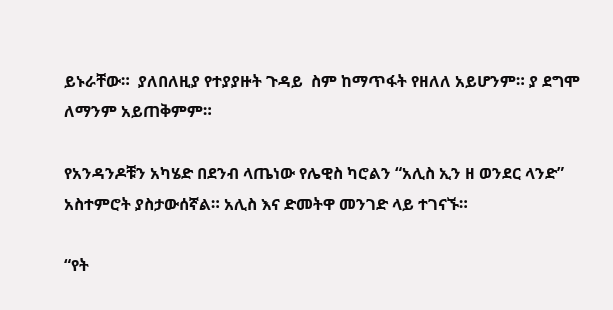ይኑራቸው።  ያለበለዚያ የተያያዙት ጉዳይ  ስም ከማጥፋት የዘለለ አይሆንም። ያ ደግሞ ለማንም አይጠቅምም።

የአንዳንዶቹን አካሄድ በደንብ ላጤነው የሌዊስ ካሮልን “አሊስ ኢን ዘ ወንደር ላንድ” አስተምሮት ያስታውሰኛል። አሊስ እና ድመትዋ መንገድ ላይ ተገናኙ።

“የት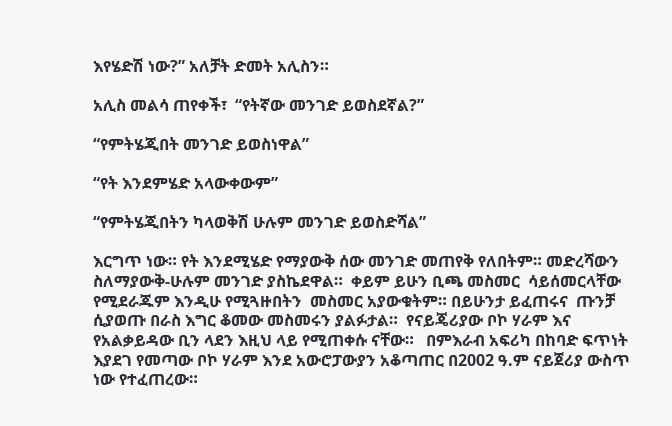እየሄድሽ ነው?” አለቻት ድመት አሊስን።

አሊስ መልሳ ጠየቀች፣  “የትኛው መንገድ ይወስደኛል?”

“የምትሄጂበት መንገድ ይወስነዋል”

“የት እንደምሄድ አላውቀውም”

“የምትሄጂበትን ካላወቅሽ ሁሉም መንገድ ይወስድሻል”

እርግጥ ነው። የት እንደሚሄድ የማያውቅ ሰው መንገድ መጠየቅ የለበትም። መድረሻውን ስለማያውቅ-ሁሉም መንገድ ያስኬደዋል።  ቀይም ይሁን ቢጫ መስመር  ሳይሰመርላቸው የሚደራጁም እንዲሁ የሚጓዙበትን  መስመር አያውቁትም። በይሁንታ ይፈጠሩና  ጡንቻ ሲያወጡ በራስ እግር ቆመው መስመሩን ያልፉታል።  የናይጄሪያው ቦኮ ሃራም እና የአልቃይዳው ቢን ላደን እዚህ ላይ የሚጠቀሱ ናቸው።   በምእራብ አፍሪካ በከባድ ፍጥነት እያደገ የመጣው ቦኮ ሃራም እንደ አውሮፓውያን አቆጣጠር በ2002 ዓ.ም ናይጀሪያ ውስጥ ነው የተፈጠረው።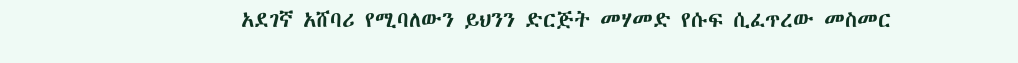አደገኛ አሸባሪ የሚባለውን ይህንን ድርጅት መሃመድ የሱፍ ሲፈጥረው መስመር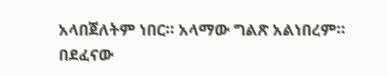አላበጀለትም ነበር። አላማው ግልጽ አልነበረም። በደፈናው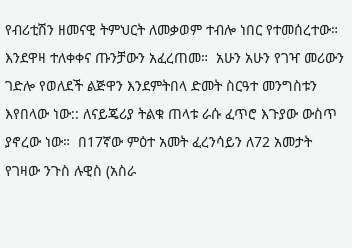የብሪቲሽን ዘመናዊ ትምህርት ለመቃወም ተብሎ ነበር የተመሰረተው።  እንደዋዛ ተለቀቀና ጡንቻውን አፈረጠመ።  አሁን አሁን የገዣ መሪውን ገድሎ የወለደች ልጅዋን እንደምትበላ ድመት ስርዓተ መንግስቱን እየበላው ነው:: ለናይጄሪያ ትልቁ ጠላቱ ራሱ ፈጥሮ እጉያው ውስጥ ያኖረው ነው።  በ17ኛው ምዕተ አመት ፈረንሳይን ለ72 አመታት የገዛው ንጉስ ሉዊስ (አስራ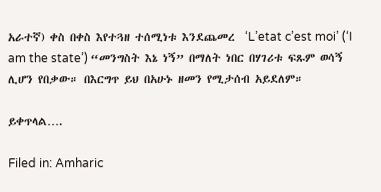አራተኛ) ቀስ በቀስ እየተጓዘ ተሰሚነቱ እንደጨመረ  ‘L’etat c’est moi’ (‘I am the state’) “መንግስት እኔ ነኝ” በማለት ነበር በሃገሪቱ ፍጹም ወሳኝ ሊሆን የበቃው። በእርግጥ ይህ በአሁኑ ዘመን የሚታሰብ አይደለም።

ይቀጥላል….

Filed in: Amharic